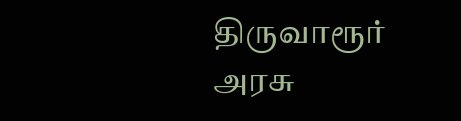திருவாரூர் அரசு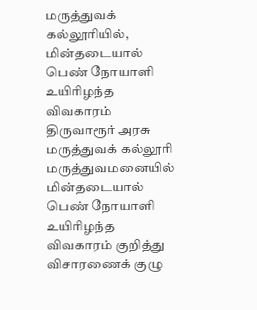மருத்துவக் கல்லூரியில், மின்தடையால் பெண் நோயாளி உயிரிழந்த விவகாரம்
திருவாரூர் அரசு மருத்துவக் கல்லூரி மருத்துவமனையில் மின்தடையால் பெண் நோயாளி உயிரிழந்த விவகாரம் குறித்து விசாரணைக் குழு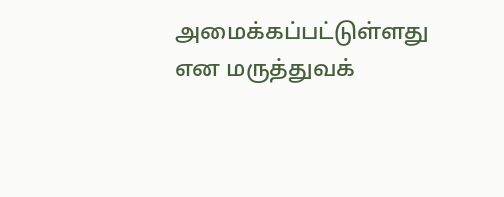அமைக்கப்பட்டுள்ளது என மருத்துவக்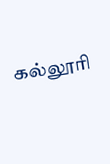கல்லூரி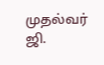முதல்வர் ஜி.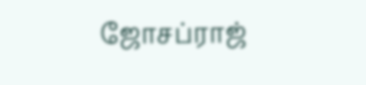ஜோசப்ராஜ்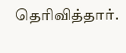தெரிவித்தார்.